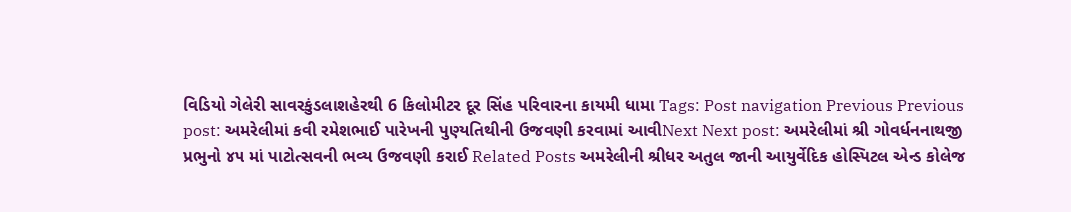વિડિયો ગેલેરી સાવરકુંડલાશહેરથી 6 કિલોમીટર દૂર સિંહ પરિવારના કાયમી ધામા Tags: Post navigation Previous Previous post: અમરેલીમાં કવી રમેશભાઈ પારેખની પુણ્યતિથીની ઉજવણી કરવામાં આવીNext Next post: અમરેલીમાં શ્રી ગોવર્ધનનાથજી પ્રભુનો ૪૫ માં પાટોત્સવની ભવ્ય ઉજવણી કરાઈ Related Posts અમરેલીની શ્રીધર અતુલ જાની આયુર્વેદિક હોસ્પિટલ એન્ડ કોલેજ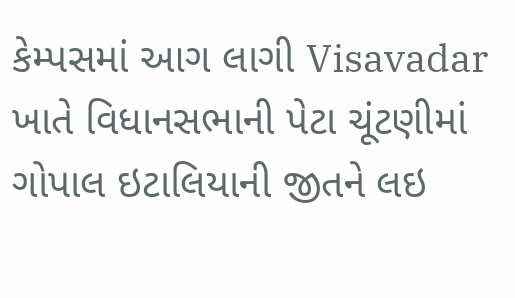કેમ્પસમાં આગ લાગી Visavadar ખાતે વિધાનસભાની પેટા ચૂંટણીમાં ગોપાલ ઇટાલિયાની જીતને લઇ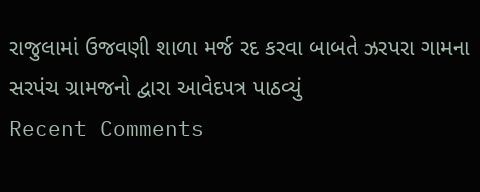રાજુલામાં ઉજવણી શાળા મર્જ રદ કરવા બાબતે ઝરપરા ગામના સરપંચ ગ્રામજનો દ્વારા આવેદપત્ર પાઠવ્યું
Recent Comments